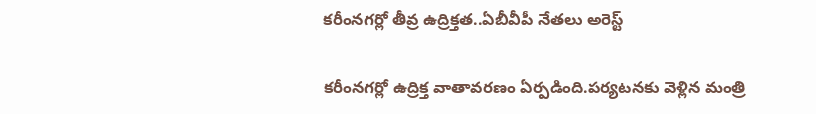కరీంనగర్లో తీవ్ర ఉద్రిక్తత..ఏబీవీపీ నేతలు అరెస్ట్

కరీంనగర్లో ఉద్రిక్త వాతావరణం ఏర్పడింది.పర్యటనకు వెళ్లిన మంత్రి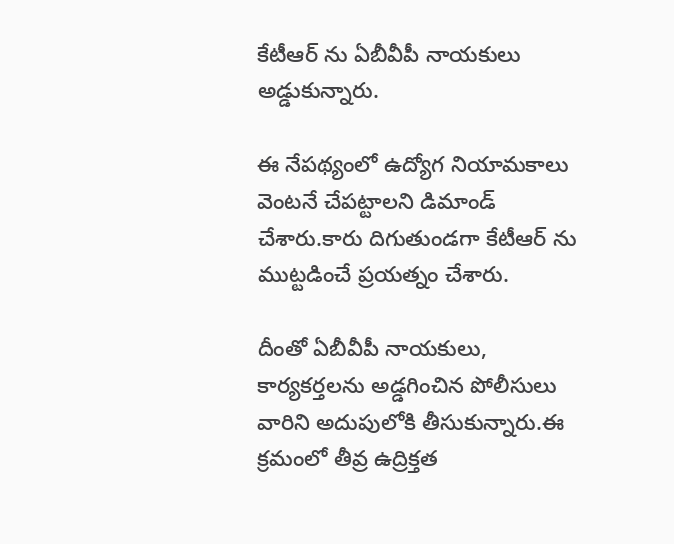కేటీఆర్ ను ఏబీవీపీ నాయకులు అడ్డుకున్నారు.

ఈ నేపథ్యంలో ఉద్యోగ నియామకాలు వెంటనే చేపట్టాలని డిమాండ్ చేశారు.కారు దిగుతుండగా కేటీఆర్ ను ముట్టడించే ప్రయత్నం చేశారు.

దీంతో ఏబీవీపీ నాయకులు, కార్యకర్తలను అడ్డగించిన పోలీసులు వారిని అదుపులోకి తీసుకున్నారు.ఈ క్రమంలో తీవ్ర ఉద్రిక్తత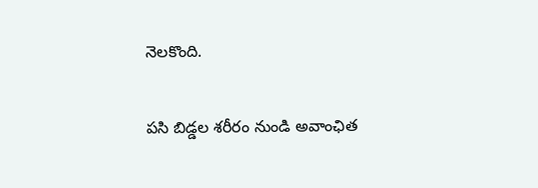నెలకొంది.

ప‌సి బిడ్డ‌ల శరీరం నుండి అవాంఛిత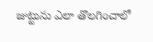జుట్టును ఎలా తొలగించాలో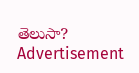తెలుసా?
Advertisement